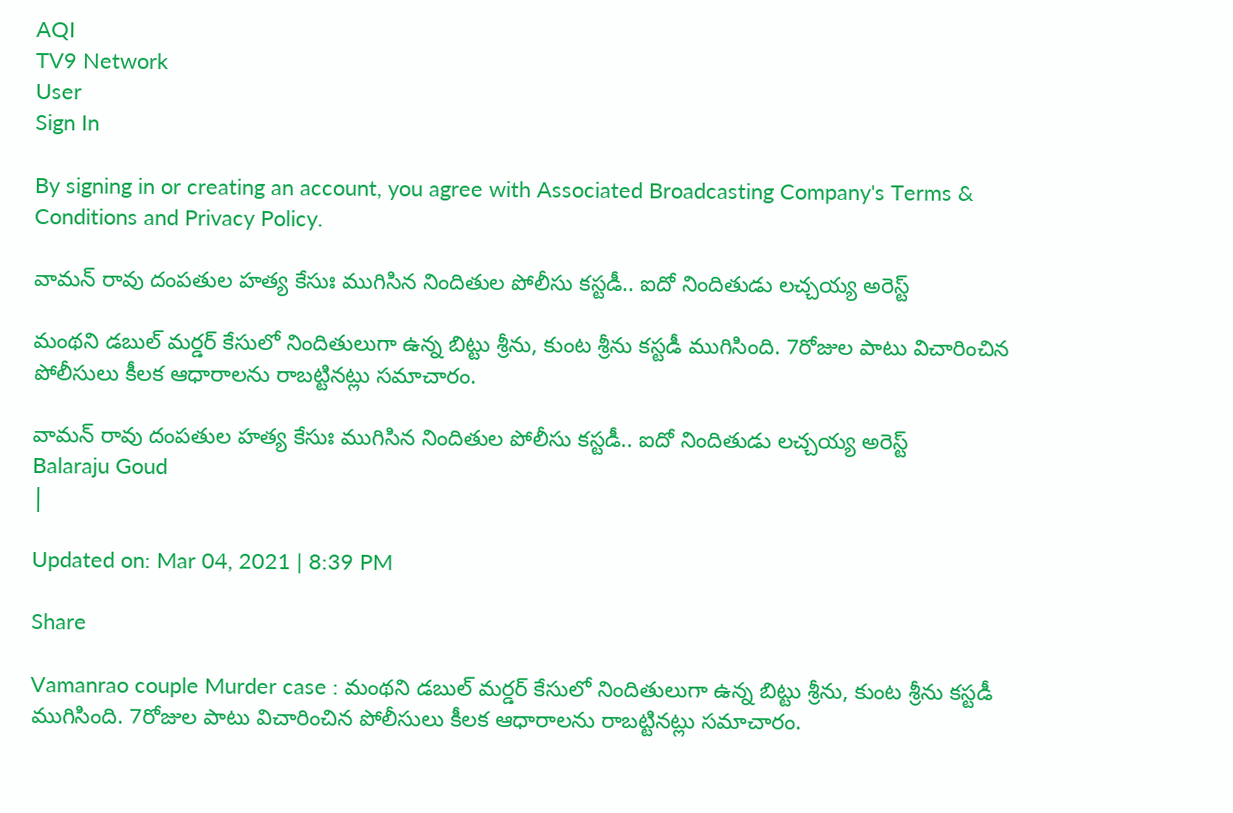AQI
TV9 Network
User
Sign In

By signing in or creating an account, you agree with Associated Broadcasting Company's Terms & Conditions and Privacy Policy.

వామన్ రావు దంపతుల హత్య కేసుః ముగిసిన నిందితుల పోలీసు కస్టడీ.. ఐదో నిందితుడు లచ్చయ్య అరెస్ట్

మంథని డబుల్ మర్డర్ కేసులో నిందితులుగా ఉన్న బిట్టు శ్రీను, కుంట శ్రీను కస్టడీ ముగిసింది. 7రోజుల పాటు విచారించిన పోలీసులు కీలక ఆధారాలను రాబట్టినట్లు సమాచారం.

వామన్ రావు దంపతుల హత్య కేసుః ముగిసిన నిందితుల పోలీసు కస్టడీ.. ఐదో నిందితుడు లచ్చయ్య అరెస్ట్
Balaraju Goud
|

Updated on: Mar 04, 2021 | 8:39 PM

Share

Vamanrao couple Murder case : మంథని డబుల్ మర్డర్ కేసులో నిందితులుగా ఉన్న బిట్టు శ్రీను, కుంట శ్రీను కస్టడీ ముగిసింది. 7రోజుల పాటు విచారించిన పోలీసులు కీలక ఆధారాలను రాబట్టినట్లు సమాచారం.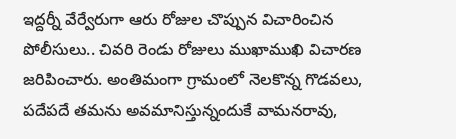ఇద్దర్నీ వేర్వేరుగా ఆరు రోజుల చొప్పున విచారించిన పోలీసులు.. చివరి రెండు రోజులు ముఖాముఖి విచారణ జరిపించారు. అంతిమంగా గ్రామంలో నెలకొన్న గొడవలు, పదేపదే తమను అవమానిస్తున్నందుకే వామనరావు,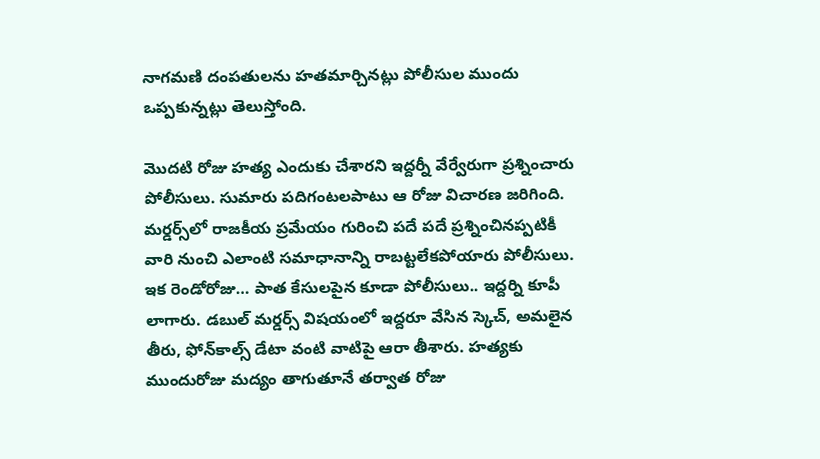నాగమణి దంపతులను హతమార్చినట్లు పోలీసుల ముందు ఒప్పకున్నట్లు తెలుస్తోంది.

మొదటి రోజు హత్య ఎందుకు చేశారని ఇద్దర్నీ వేర్వేరుగా ప్రశ్నించారు పోలీసులు. సుమారు పదిగంటలపాటు ఆ రోజు విచారణ జరిగింది. మర్డర్స్‌లో రాజకీయ ప్రమేయం గురించి పదే పదే ప్రశ్నించినప్పటికీ వారి నుంచి ఎలాంటి సమాధానాన్ని రాబట్టలేకపోయారు పోలీసులు. ఇక రెండోరోజు… పాత కేసులపైన కూడా పోలీసులు.. ఇద్దర్ని కూపీ లాగారు. డబుల్ మర్డర్స్ విషయంలో ఇద్దరూ వేసిన స్కెచ్, అమలైన తీరు, ఫోన్‌కాల్స్ డేటా వంటి వాటిపై ఆరా తీశారు. హత్యకు ముందురోజు మద్యం తాగుతూనే తర్వాత రోజు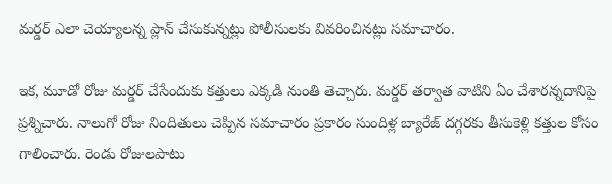మర్డర్ ఎలా చెయ్యాలన్న ప్లాన్ చేసుకున్నట్లు పోలీసులకు వివరించినట్లు సమాచారం.

ఇక, మూడో రోజు మర్డర్ చేసేందుకు కత్తులు ఎక్కడి నుంతి తెచ్చారు. మర్డర్ తర్వాత వాటిని ఏం చేశారన్నదానిపై ప్రశ్నిచారు. నాలుగో రోజు నిందితులు చెప్పిన సమాచారం ప్రకారం సుందిళ్ల బ్యారేజ్ దగ్గరకు తీసుకెళ్లి కత్తుల కోసం గాలించారు. రెండు రోజులపాటు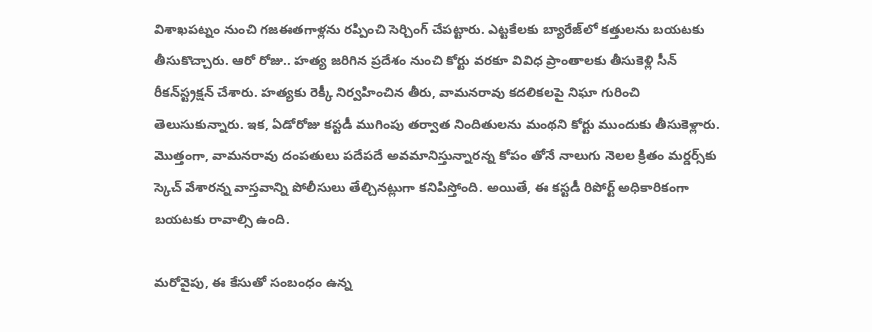విశాఖపట్నం నుంచి గజఈతగాళ్లను రప్పించి సెర్చింగ్ చేపట్టారు. ఎట్టకేలకు బ్యారేజ్‌లో కత్తులను బయటకు తీసుకొచ్చారు. ఆరో రోజు.. హత్య జరిగిన ప్రదేశం నుంచి కోర్టు వరకూ వివిధ ప్రాంతాలకు తీసుకెళ్లి సీన్ రీకన్‌స్ట్రక్షన్ చేశారు. హత్యకు రెక్కీ నిర్వహించిన తీరు, వామనరావు కదలికలపై నిఘా గురించి తెలుసుకున్నారు. ఇక, ఏడోరోజు కస్టడీ ముగింపు తర్వాత నిందితులను మంథని కోర్టు ముందుకు తీసుకెళ్లారు. మొత్తంగా, వామనరావు దంపతులు పదేపదే అవమానిస్తున్నారన్న కోపం తోనే నాలుగు నెలల క్రితం మర్డర్స్‌కు స్కెచ్ వేశారన్న వాస్తవాన్ని పోలీసులు తేల్చినట్లుగా కనిపిస్తోంది. అయితే, ఈ కస్టడీ రిపోర్ట్ అధికారికంగా బయటకు రావాల్సి ఉంది.

మరోవైపు, ఈ కేసుతో సంబంధం ఉన్న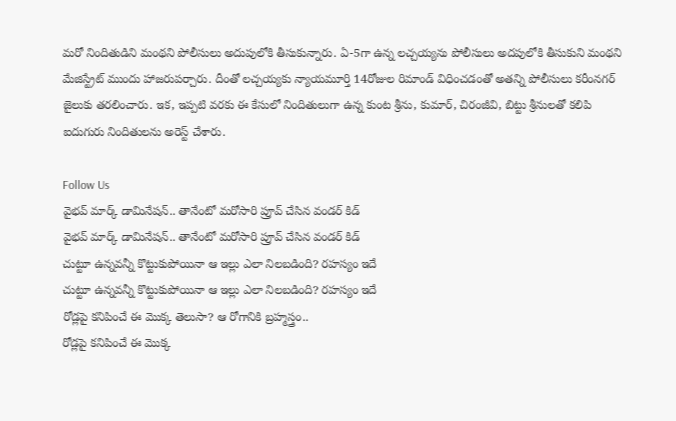మరో నిందితుడిని మంథని పోలీసులు అదుపులోకి తీసుకున్నారు. ఏ-5గా ఉన్న లచ్చయ్యను పోలీసులు అదపులోకి తీసుకుని మంథని మేజిస్ట్రేట్ ముందు హాజరుపర్చారు. దీంతో లచ్చయ్యకు న్యాయమూర్తి 14రోజుల రిమాండ్ విధించడంతో అతన్ని పోలీసులు కరీంనగర్ జైలుకు తరలించారు. ఇక, ఇప్పటి వరకు ఈ కేసులో నిందితులుగా ఉన్న కుంట శ్రీను, కుమార్, చిరంజీవి, బిట్టు శ్రీనులతో కలిపి ఐదుగురు నిందితులను అరెస్ట్ చేశారు.

Follow Us
వైభవ్ మార్క్ డామినేషన్.. తానేంటో మరోసారి ప్రూవ్ చేసిన వండర్ కిడ్
వైభవ్ మార్క్ డామినేషన్.. తానేంటో మరోసారి ప్రూవ్ చేసిన వండర్ కిడ్
చుట్టూ ఉన్నవన్నీ కొట్టుకుపోయినా ఆ ఇల్లు ఎలా నిలబడింది? రహస్యం ఇదే
చుట్టూ ఉన్నవన్నీ కొట్టుకుపోయినా ఆ ఇల్లు ఎలా నిలబడింది? రహస్యం ఇదే
రోడ్లపై కనిపించే ఈ మొక్క తెలుసా? ఆ రోగానికి బ్రహ్మస్త్రం..
రోడ్లపై కనిపించే ఈ మొక్క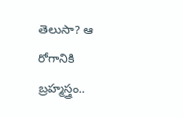తెలుసా? ఆ రోగానికి బ్రహ్మస్త్రం..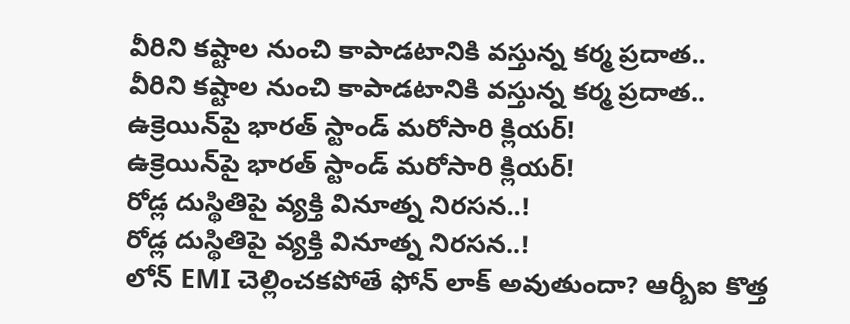వీరిని కష్టాల నుంచి కాపాడటానికి వస్తున్న కర్మ ప్రదాత..
వీరిని కష్టాల నుంచి కాపాడటానికి వస్తున్న కర్మ ప్రదాత..
ఉక్రెయిన్‌పై భారత్‌ స్టాండ్‌ మరోసారి క్లియర్!
ఉక్రెయిన్‌పై భారత్‌ స్టాండ్‌ మరోసారి క్లియర్!
రోడ్ల దుస్థితిపై వ్యక్తి వినూత్న నిరసన..!
రోడ్ల దుస్థితిపై వ్యక్తి వినూత్న నిరసన..!
లోన్ EMI చెల్లించకపోతే ఫోన్ లాక్ అవుతుందా? ఆర్బీఐ కొత్త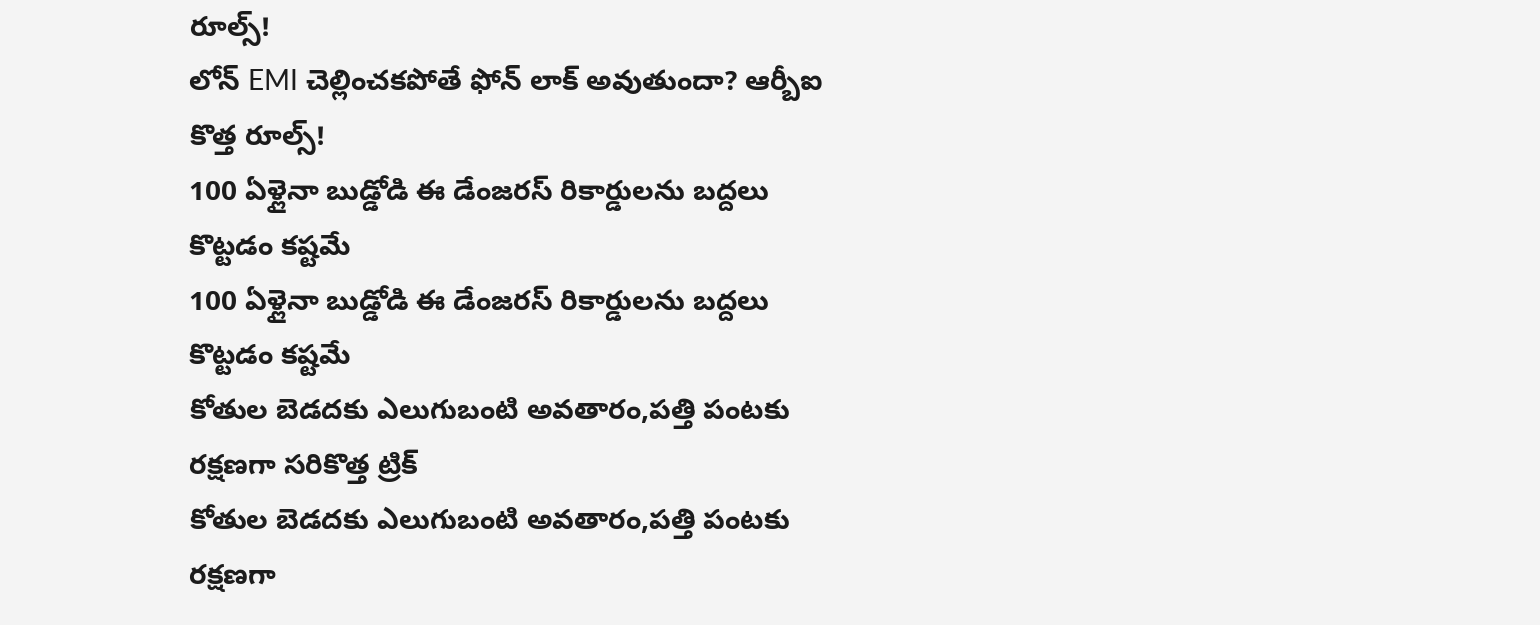రూల్స్‌!
లోన్ EMI చెల్లించకపోతే ఫోన్ లాక్ అవుతుందా? ఆర్బీఐ కొత్త రూల్స్‌!
100 ఏళ్లైనా బుడ్డోడి ఈ డేంజరస్ రికార్డులను బద్దలు కొట్టడం కష్టమే
100 ఏళ్లైనా బుడ్డోడి ఈ డేంజరస్ రికార్డులను బద్దలు కొట్టడం కష్టమే
కోతుల బెడదకు ఎలుగుబంటి అవతారం,పత్తి పంటకు రక్షణగా సరికొత్త ట్రిక్
కోతుల బెడదకు ఎలుగుబంటి అవతారం,పత్తి పంటకు రక్షణగా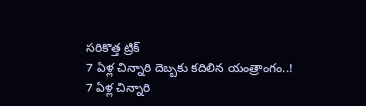సరికొత్త ట్రిక్
7 ఏళ్ల చిన్నారి దెబ్బకు కదిలిన యంత్రాంగం..!
7 ఏళ్ల చిన్నారి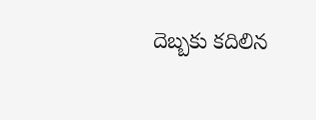దెబ్బకు కదిలిన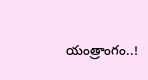యంత్రాంగం..!